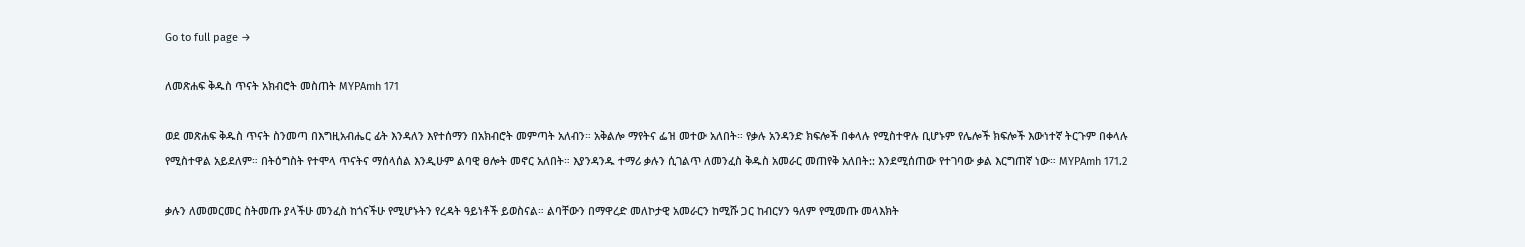Go to full page →

ለመጽሐፍ ቅዱስ ጥናት አክብሮት መስጠት MYPAmh 171

ወደ መጽሐፍ ቅዱስ ጥናት ስንመጣ በእግዚአብሔር ፊት እንዳለን እየተሰማን በአክብሮት መምጣት አለብን። አቅልሎ ማየትና ፌዝ መተው አለበት። የቃሉ አንዳንድ ክፍሎች በቀላሉ የሚስተዋሉ ቢሆኑም የሌሎች ክፍሎች እውነተኛ ትርጉም በቀላሉ የሚስተዋል አይደለም። በትዕግስት የተሞላ ጥናትና ማሰላሰል እንዲሁም ልባዊ ፀሎት መኖር አለበት። እያንዳንዱ ተማሪ ቃሉን ሲገልጥ ለመንፈስ ቅዱስ አመራር መጠየቅ አለበት:: እንደሚሰጠው የተገባው ቃል እርግጠኛ ነው። MYPAmh 171.2

ቃሉን ለመመርመር ስትመጡ ያላችሁ መንፈስ ከጎናችሁ የሚሆኑትን የረዳት ዓይነቶች ይወስናል። ልባቸውን በማዋረድ መለኮታዊ አመራርን ከሚሹ ጋር ከብርሃን ዓለም የሚመጡ መላእክት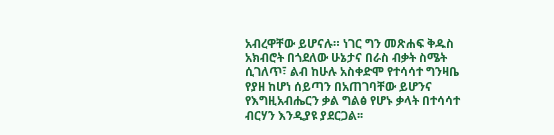አብረዋቸው ይሆናሉ። ነገር ግን መጽሐፍ ቅዱስ አክብሮት በጎደለው ሁኔታና በራስ ብቃት ስሜት ሲገለጥ፣ ልብ ከሁሉ አስቀድሞ የተሳሳተ ግንዛቤ የያዘ ከሆነ ሰይጣን በአጠገባቸው ይሆንና የእግዚአብሔርን ቃል ግልፅ የሆኑ ቃላት በተሳሳተ ብርሃን እንዲያዩ ያደርጋል፡፡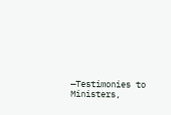—Testimonies to Ministers,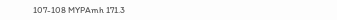107-108 MYPAmh 171.3